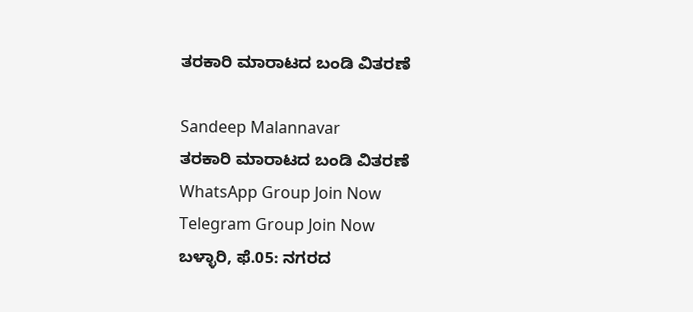ತರಕಾರಿ ಮಾರಾಟದ ಬಂಡಿ ವಿತರಣೆ

Sandeep Malannavar
ತರಕಾರಿ ಮಾರಾಟದ ಬಂಡಿ ವಿತರಣೆ
WhatsApp Group Join Now
Telegram Group Join Now
ಬಳ್ಳಾರಿ, ಫೆ.05: ನಗರದ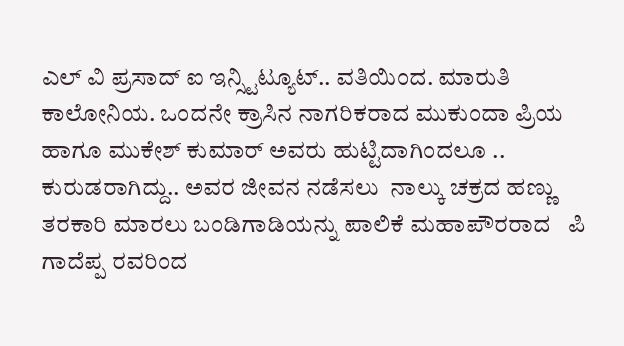ಎಲ್ ವಿ ಪ್ರಸಾದ್ ಐ ಇನ್ಸ್ಟಿಟ್ಯೂಟ್.. ವತಿಯಿಂದ. ಮಾರುತಿ ಕಾಲೋನಿಯ. ಒಂದನೇ ಕ್ರಾಸಿನ ನಾಗರಿಕರಾದ ಮುಕುಂದಾ ಪ್ರಿಯ ಹಾಗೂ ಮುಕೇಶ್ ಕುಮಾರ್ ಅವರು ಹುಟ್ಟಿದಾಗಿಂದಲೂ .. ಕುರುಡರಾಗಿದ್ದು.. ಅವರ ಜೀವನ ನಡೆಸಲು  ನಾಲ್ಕು ಚಕ್ರದ ಹಣ್ಣು ತರಕಾರಿ ಮಾರಲು ಬಂಡಿಗಾಡಿಯನ್ನು ಪಾಲಿಕೆ ಮಹಾಪೌರರಾದ   ಪಿ ಗಾದೆಪ್ಪ ರವರಿಂದ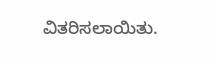ವಿತರಿಸಲಾಯಿತು.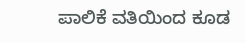ಪಾಲಿಕೆ ವತಿಯಿಂದ ಕೂಡ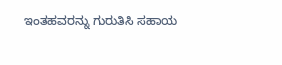ಇಂತಹವರನ್ನು ಗುರುತಿಸಿ ಸಹಾಯ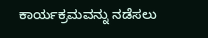ಕಾರ್ಯಕ್ರಮವನ್ನು ನಡೆಸಲು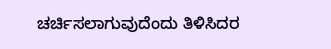ಚರ್ಚಿಸಲಾಗುವುದೆಂದು ತಿಳಿಸಿದರ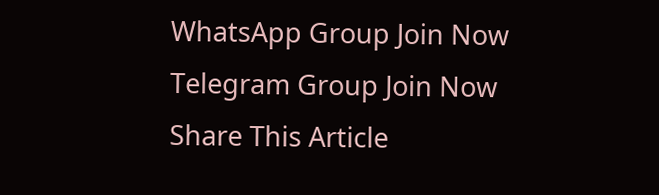WhatsApp Group Join Now
Telegram Group Join Now
Share This Article